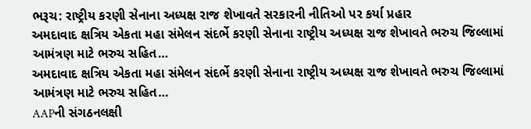ભરૂચ: રાષ્ટ્રીય કરણી સેનાના અધ્યક્ષ રાજ શેખાવતે સરકારની નીતિઓ પર કર્યા પ્રહાર
અમદાવાદ ક્ષત્રિય એકતા મહા સંમેલન સંદર્ભે કરણી સેનાના રાષ્ટ્રીય અધ્યક્ષ રાજ શેખાવતે ભરુચ જિલ્લામાં આમંત્રણ માટે ભરુચ સહિત…
અમદાવાદ ક્ષત્રિય એકતા મહા સંમેલન સંદર્ભે કરણી સેનાના રાષ્ટ્રીય અધ્યક્ષ રાજ શેખાવતે ભરુચ જિલ્લામાં આમંત્રણ માટે ભરુચ સહિત…
AAPની સંગઠનલક્ષી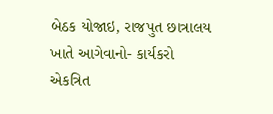બેઠક યોજાઇ, રાજપુત છાત્રાલય ખાતે આગેવાનો- કાર્યકરો એકત્રિત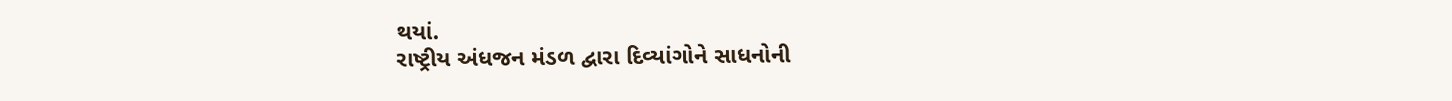થયાં.
રાષ્ટ્રીય અંધજન મંડળ દ્વારા દિવ્યાંગોને સાધનોની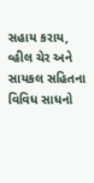સહાય કરાય, વ્હીલ ચેર અને સાયકલ સહિતના વિવિધ સાધનો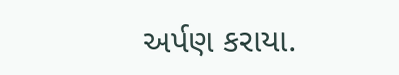અર્પણ કરાયા.